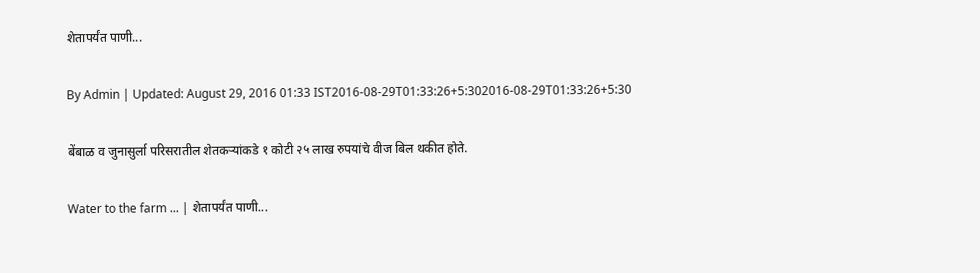शेतापर्यंत पाणी...

By Admin | Updated: August 29, 2016 01:33 IST2016-08-29T01:33:26+5:302016-08-29T01:33:26+5:30

बेंबाळ व जुनासुर्ला परिसरातील शेतकऱ्यांकडे १ कोटी २५ लाख रुपयांचे वीज बिल थकीत होते.

Water to the farm ... | शेतापर्यंत पाणी...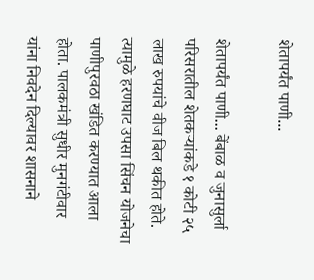शेतापर्यंत पाणी...

शेतापर्यंत पाणी... बेंबाळ व जुनासुर्ला परिसरातील शेतकऱ्यांकडे १ कोटी २५ लाख रुपयांचे वीज बिल थकीत होते. त्यामुळे हरणघाट उपसा सिंचन योजनेचा पाणीपुरवठा खंडित करण्यात आला होता. पालकमंत्री सुधीर मुनगंटीवार यांना निवदेन दिल्यावर शासनाने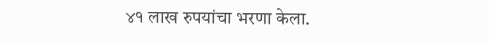४१ लाख रुपयांचा भरणा केला.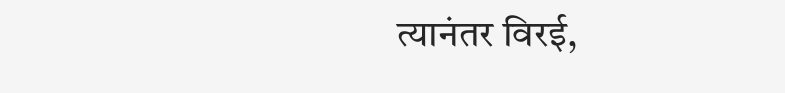त्यानंतर विरई,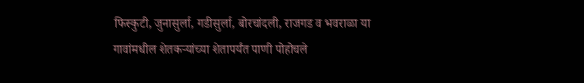फिस्कुटी, जुनासुर्ला, गडीसुर्ला, बोरचांदली, राजगड व भवराळा या गावांमधील शेतकऱ्यांच्या शेतापर्यंत पाणी पोहोचले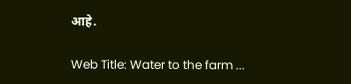आहे.

Web Title: Water to the farm ...